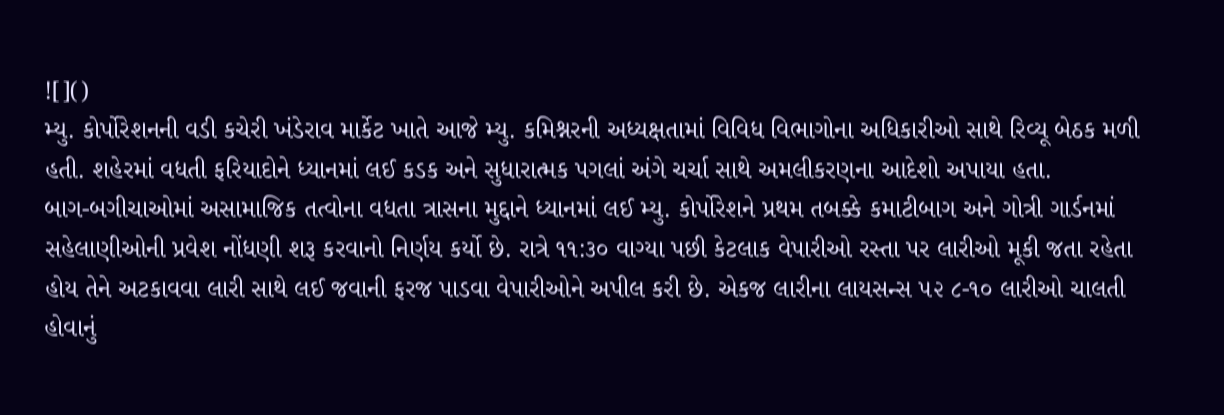![]()
મ્યુ. કોર્પોરેશનની વડી કચેરી ખંડેરાવ માર્કેટ ખાતે આજે મ્યુ. કમિશ્નરની અધ્યક્ષતામાં વિવિધ વિભાગોના અધિકારીઓ સાથે રિવ્યૂ બેઠક મળી હતી. શહેરમાં વધતી ફરિયાદોને ધ્યાનમાં લઈ કડક અને સુધારાત્મક પગલાં અંગે ચર્ચા સાથે અમલીકરણના આદેશો અપાયા હતા.
બાગ-બગીચાઓમાં અસામાજિક તત્વોના વધતા ત્રાસના મુદ્દાને ધ્યાનમાં લઈ મ્યુ. કોર્પોરેશને પ્રથમ તબક્કે કમાટીબાગ અને ગોત્રી ગાર્ડનમાં સહેલાણીઓની પ્રવેશ નોંધણી શરૂ કરવાનો નિર્ણય કર્યો છે. રાત્રે ૧૧:૩૦ વાગ્યા પછી કેટલાક વેપારીઓ રસ્તા પર લારીઓ મૂકી જતા રહેતા હોય તેને અટકાવવા લારી સાથે લઈ જવાની ફરજ પાડવા વેપારીઓને અપીલ કરી છે. એકજ લારીના લાયસન્સ ૫૨ ૮-૧૦ લારીઓ ચાલતી હોવાનું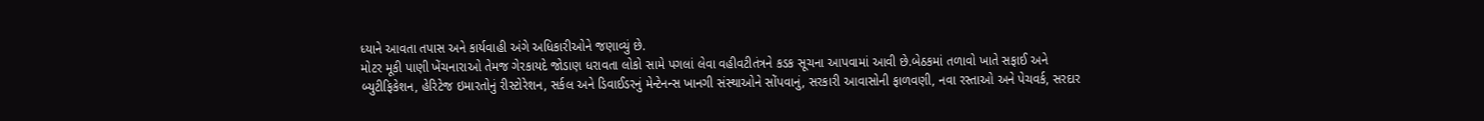ધ્યાને આવતા તપાસ અને કાર્યવાહી અંગે અધિકારીઓને જણાવ્યું છે.
મોટર મૂકી પાણી ખેંચનારાઓ તેમજ ગેરકાયદે જોડાણ ધરાવતા લોકો સામે પગલાં લેવા વહીવટીતંત્રને કડક સૂચના આપવામાં આવી છે.બેઠકમાં તળાવો ખાતે સફાઈ અને બ્યુટીફિકેશન, હેરિટેજ ઇમારતોનું રીસ્ટોરેશન, સર્કલ અને ડિવાઈડરનું મેન્ટેનન્સ ખાનગી સંસ્થાઓને સોંપવાનું, સરકારી આવાસોની ફાળવણી, નવા રસ્તાઓ અને પેચવર્ક, સરદાર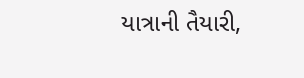યાત્રાની તૈયારી,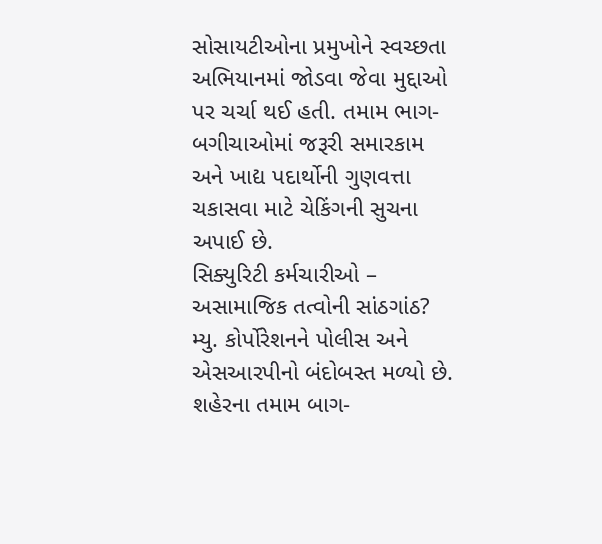સોસાયટીઓના પ્રમુખોને સ્વચ્છતા અભિયાનમાં જોડવા જેવા મુદ્દાઓ પર ચર્ચા થઈ હતી. તમામ ભાગ-બગીચાઓમાં જરૂરી સમારકામ અને ખાદ્ય પદાર્થોની ગુણવત્તા ચકાસવા માટે ચેકિંગની સુચના અપાઈ છે.
સિક્યુરિટી કર્મચારીઓ – અસામાજિક તત્વોની સાંઠગાંઠ?
મ્યુ. કોર્પોરેશનને પોલીસ અને એસઆરપીનો બંદોબસ્ત મળ્યો છે. શહેરના તમામ બાગ-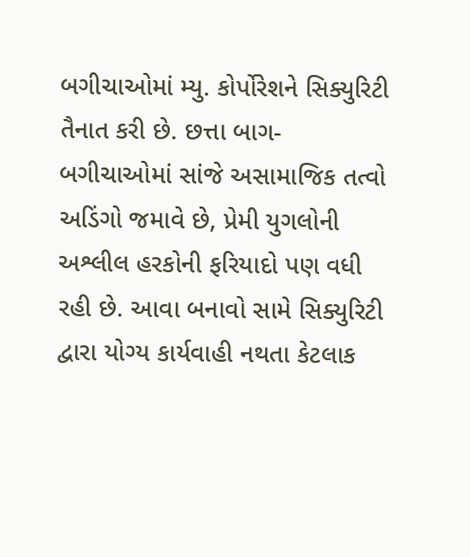બગીચાઓમાં મ્યુ. કોર્પોરેશને સિક્યુરિટી તૈનાત કરી છે. છત્તા બાગ-બગીચાઓમાં સાંજે અસામાજિક તત્વો અડિંગો જમાવે છે, પ્રેમી યુગલોની અશ્લીલ હરકોની ફરિયાદો પણ વધી રહી છે. આવા બનાવો સામે સિક્યુરિટી દ્વારા યોગ્ય કાર્યવાહી નથતા કેટલાક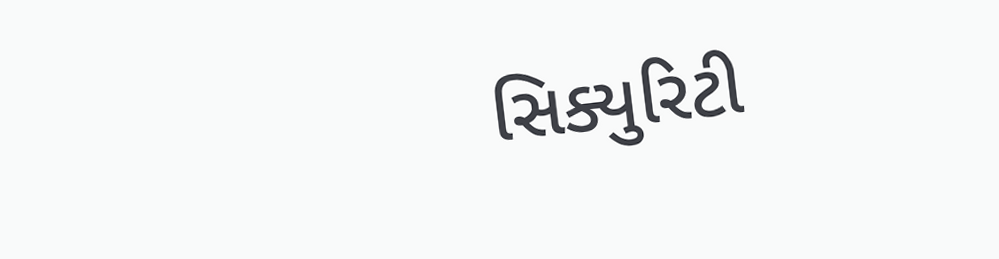સિક્યુરિટી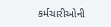કર્મચારીઓની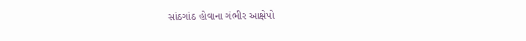સાંઠગાંઠ હોવાના ગંભીર આક્ષેપો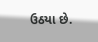ઉઠયા છે.